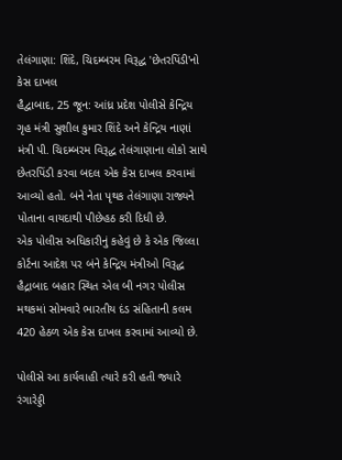તેલંગાણા: શિંદે, ચિદમ્બરમ વિરૂદ્ધ 'છેતરપિંડી'નો કેસ દાખલ
હૈદ્વાબાદ, 25 જૂન: આંધ્ર પ્રદેશ પોલીસે કેન્દ્રિય ગૃહ મંત્રી સુશીલ કુમાર શિંદે અને કેન્દ્રિય નાણાં મંત્રી પી. ચિદમ્બરમ વિરૂદ્ધ તેલંગાણાના લોકો સાથે છેતરપિંડી કરવા બદલ એક કેસ દાખલ કરવામાં આવ્યો હતો. બંને નેતા પૃથક તેલંગાણા રાજ્યને પોતાના વાયદાથી પીછેહઠ કરી દિધી છે.
એક પોલીસ અધિકારીનું કહેવું છે કે એક જિલ્લા કોર્ટના આદેશ પર બંને કેન્દ્રિય મંત્રીઓ વિરૂદ્ધ હૈદ્રાબાદ બહાર સ્થિત એલ બી નગર પોલીસ મથકમાં સોમવારે ભારતીય દંડ સંહિતાની કલમ 420 હેઠળ એક કેસ દાખલ કરવામાં આવ્યો છે.

પોલીસે આ કાર્યવાહી ત્યારે કરી હતી જ્યારે રંગારેડ્ડી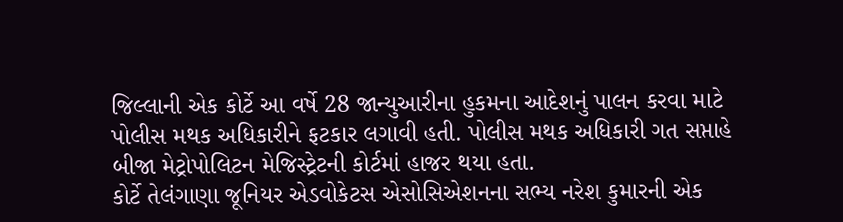જિલ્લાની એક કોર્ટે આ વર્ષે 28 જાન્યુઆરીના હુકમના આદેશનું પાલન કરવા માટે પોલીસ મથક અધિકારીને ફટકાર લગાવી હતી. પોલીસ મથક અધિકારી ગત સપ્તાહે બીજા મેટ્રોપોલિટન મેજિસ્ટ્રેટની કોર્ટમાં હાજર થયા હતા.
કોર્ટે તેલંગાણા જૂનિયર એડવોકેટસ એસોસિએશનના સભ્ય નરેશ કુમારની એક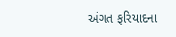અંગત ફરિયાદના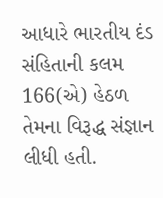આધારે ભારતીય દંડ સંહિતાની કલમ 166(એ) હેઠળ તેમના વિરૂદ્ધ સંજ્ઞાન લીધી હતી.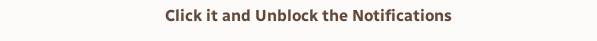Click it and Unblock the Notifications